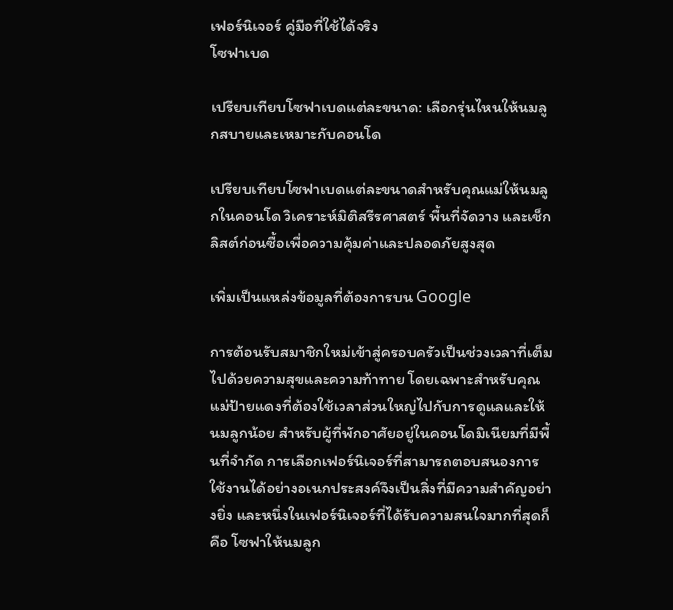เฟอร์นิเจอร์ คู่มือที่ใช้ได้จริง
โซฟาเบด

เปรียบเทียบโซฟาเบดแต่ละขนาด: เลือกรุ่นไหนให้นมลูกสบายและเหมาะกับคอนโด

เปรียบเทียบโซฟาเบดแต่ละขนาดสำหรับคุณแม่ให้นมลูกในคอนโด วิเคราะห์มิติสรีรศาสตร์ พื้นที่จัดวาง และเช็กลิสต์ก่อนซื้อเพื่อความคุ้มค่าและปลอดภัยสูงสุด

เพิ่มเป็นแหล่งข้อมูลที่ต้องการบน Google

การต้อนรับสมาชิกใหม่เข้าสู่ครอบครัวเป็นช่วงเวลาที่เต็มไปด้วยความสุขและความท้าทาย โดยเฉพาะสำหรับคุณแม่ป้ายแดงที่ต้องใช้เวลาส่วนใหญ่ไปกับการดูแลและให้นมลูกน้อย สำหรับผู้ที่พักอาศัยอยู่ในคอนโดมิเนียมที่มีพื้นที่จำกัด การเลือกเฟอร์นิเจอร์ที่สามารถตอบสนองการใช้งานได้อย่างอเนกประสงค์จึงเป็นสิ่งที่มีความสำคัญอย่างยิ่ง และหนึ่งในเฟอร์นิเจอร์ที่ได้รับความสนใจมากที่สุดก็คือ โซฟาให้นมลูก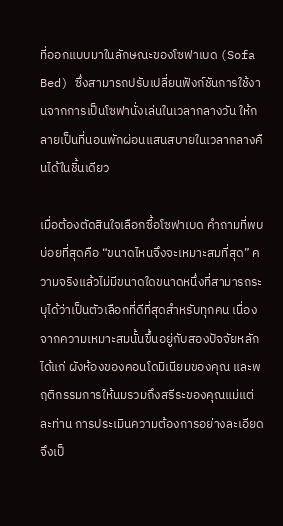ที่ออกแบบมาในลักษณะของโซฟาเบด (Sofa Bed) ซึ่งสามารถปรับเปลี่ยนฟังก์ชันการใช้งานจากการเป็นโซฟานั่งเล่นในเวลากลางวัน ให้กลายเป็นที่นอนพักผ่อนแสนสบายในเวลากลางคืนได้ในชิ้นเดียว

เมื่อต้องตัดสินใจเลือกซื้อโซฟาเบด คำถามที่พบบ่อยที่สุดคือ “ขนาดไหนจึงจะเหมาะสมที่สุด” ความจริงแล้วไม่มีขนาดใดขนาดหนึ่งที่สามารถระบุได้ว่าเป็นตัวเลือกที่ดีที่สุดสำหรับทุกคน เนื่องจากความเหมาะสมนั้นขึ้นอยู่กับสองปัจจัยหลัก ได้แก่ ผังห้องของคอนโดมิเนียมของคุณ และพฤติกรรมการให้นมรวมถึงสรีระของคุณแม่แต่ละท่าน การประเมินความต้องการอย่างละเอียดจึงเป็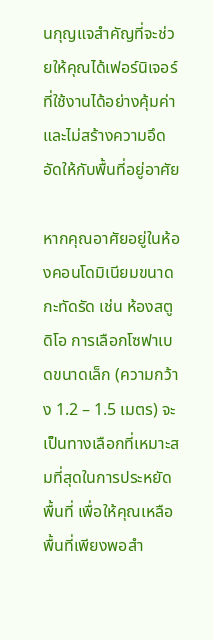นกุญแจสำคัญที่จะช่วยให้คุณได้เฟอร์นิเจอร์ที่ใช้งานได้อย่างคุ้มค่าและไม่สร้างความอึดอัดให้กับพื้นที่อยู่อาศัย

หากคุณอาศัยอยู่ในห้องคอนโดมิเนียมขนาดกะทัดรัด เช่น ห้องสตูดิโอ การเลือกโซฟาเบดขนาดเล็ก (ความกว้าง 1.2 – 1.5 เมตร) จะเป็นทางเลือกที่เหมาะสมที่สุดในการประหยัดพื้นที่ เพื่อให้คุณเหลือพื้นที่เพียงพอสำ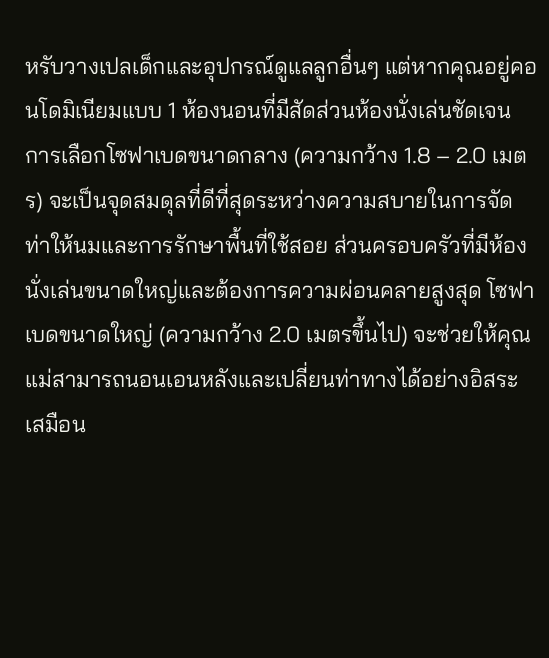หรับวางเปลเด็กและอุปกรณ์ดูแลลูกอื่นๆ แต่หากคุณอยู่คอนโดมิเนียมแบบ 1 ห้องนอนที่มีสัดส่วนห้องนั่งเล่นชัดเจน การเลือกโซฟาเบดขนาดกลาง (ความกว้าง 1.8 – 2.0 เมตร) จะเป็นจุดสมดุลที่ดีที่สุดระหว่างความสบายในการจัดท่าให้นมและการรักษาพื้นที่ใช้สอย ส่วนครอบครัวที่มีห้องนั่งเล่นขนาดใหญ่และต้องการความผ่อนคลายสูงสุด โซฟาเบดขนาดใหญ่ (ความกว้าง 2.0 เมตรขึ้นไป) จะช่วยให้คุณแม่สามารถนอนเอนหลังและเปลี่ยนท่าทางได้อย่างอิสระเสมือน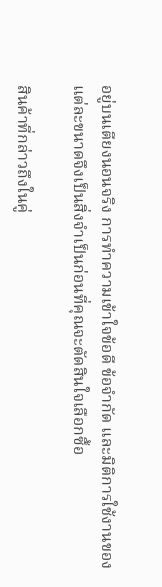อยู่บนเตียงนอนจริง การทำความเข้าใจข้อดี ข้อจำกัด และมิติการใช้งานของแต่ละขนาดจึงเป็นสิ่งจำเป็นก่อนที่คุณจะตัดสินใจเลือกซื้อ

สินค้าที่กล่าวถึงในคู่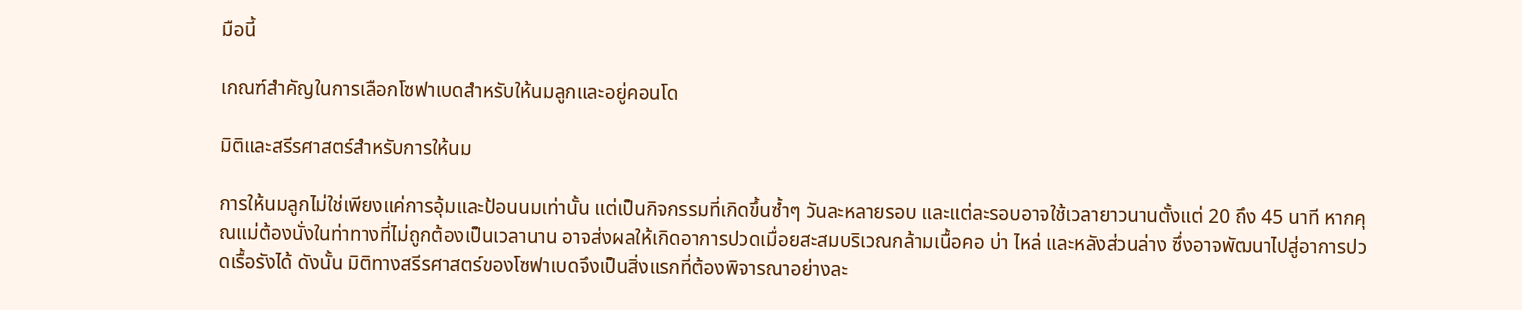มือนี้

เกณฑ์สำคัญในการเลือกโซฟาเบดสำหรับให้นมลูกและอยู่คอนโด

มิติและสรีรศาสตร์สำหรับการให้นม

การให้นมลูกไม่ใช่เพียงแค่การอุ้มและป้อนนมเท่านั้น แต่เป็นกิจกรรมที่เกิดขึ้นซ้ำๆ วันละหลายรอบ และแต่ละรอบอาจใช้เวลายาวนานตั้งแต่ 20 ถึง 45 นาที หากคุณแม่ต้องนั่งในท่าทางที่ไม่ถูกต้องเป็นเวลานาน อาจส่งผลให้เกิดอาการปวดเมื่อยสะสมบริเวณกล้ามเนื้อคอ บ่า ไหล่ และหลังส่วนล่าง ซึ่งอาจพัฒนาไปสู่อาการปวดเรื้อรังได้ ดังนั้น มิติทางสรีรศาสตร์ของโซฟาเบดจึงเป็นสิ่งแรกที่ต้องพิจารณาอย่างละ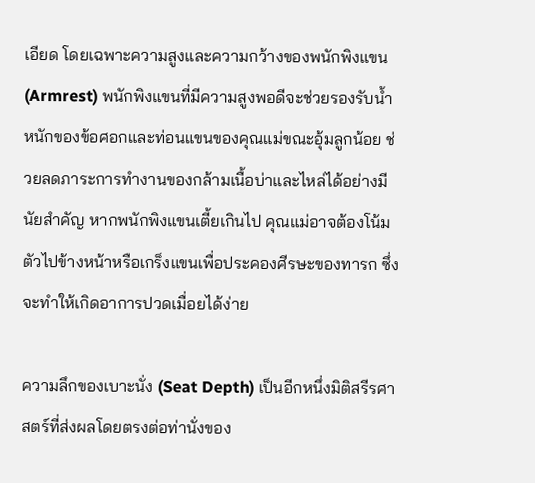เอียด โดยเฉพาะความสูงและความกว้างของพนักพิงแขน (Armrest) พนักพิงแขนที่มีความสูงพอดีจะช่วยรองรับน้ำหนักของข้อศอกและท่อนแขนของคุณแม่ขณะอุ้มลูกน้อย ช่วยลดภาระการทำงานของกล้ามเนื้อบ่าและไหล่ได้อย่างมีนัยสำคัญ หากพนักพิงแขนเตี้ยเกินไป คุณแม่อาจต้องโน้มตัวไปข้างหน้าหรือเกร็งแขนเพื่อประคองศีรษะของทารก ซึ่งจะทำให้เกิดอาการปวดเมื่อยได้ง่าย

ความลึกของเบาะนั่ง (Seat Depth) เป็นอีกหนึ่งมิติสรีรศาสตร์ที่ส่งผลโดยตรงต่อท่านั่งของ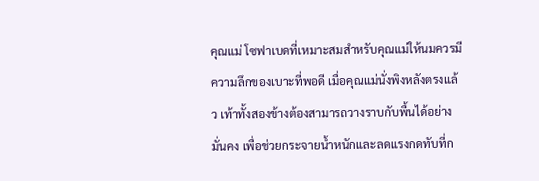คุณแม่ โซฟาเบดที่เหมาะสมสำหรับคุณแม่ให้นมควรมีความลึกของเบาะที่พอดี เมื่อคุณแม่นั่งพิงหลังตรงแล้ว เท้าทั้งสองข้างต้องสามารถวางราบกับพื้นได้อย่างมั่นคง เพื่อช่วยกระจายน้ำหนักและลดแรงกดทับที่ก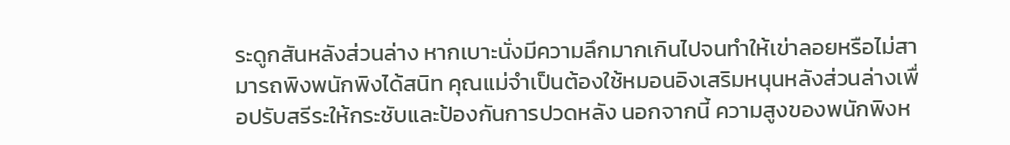ระดูกสันหลังส่วนล่าง หากเบาะนั่งมีความลึกมากเกินไปจนทำให้เข่าลอยหรือไม่สามารถพิงพนักพิงได้สนิท คุณแม่จำเป็นต้องใช้หมอนอิงเสริมหนุนหลังส่วนล่างเพื่อปรับสรีระให้กระชับและป้องกันการปวดหลัง นอกจากนี้ ความสูงของพนักพิงห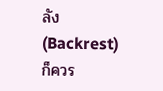ลัง (Backrest) ก็ควร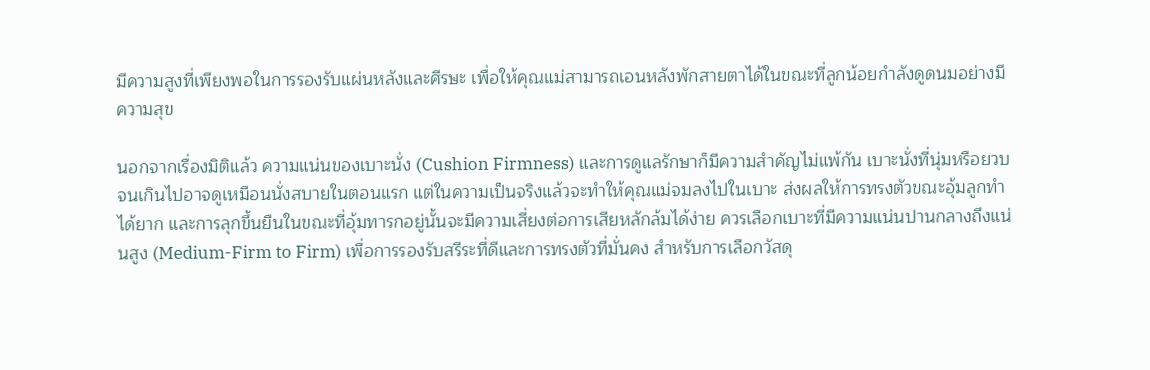มีความสูงที่เพียงพอในการรองรับแผ่นหลังและศีรษะ เพื่อให้คุณแม่สามารถเอนหลังพักสายตาได้ในขณะที่ลูกน้อยกำลังดูดนมอย่างมีความสุข

นอกจากเรื่องมิติแล้ว ความแน่นของเบาะนั่ง (Cushion Firmness) และการดูแลรักษาก็มีความสำคัญไม่แพ้กัน เบาะนั่งที่นุ่มหรือยวบจนเกินไปอาจดูเหมือนนั่งสบายในตอนแรก แต่ในความเป็นจริงแล้วจะทำให้คุณแม่จมลงไปในเบาะ ส่งผลให้การทรงตัวขณะอุ้มลูกทำได้ยาก และการลุกขึ้นยืนในขณะที่อุ้มทารกอยู่นั้นจะมีความเสี่ยงต่อการเสียหลักล้มได้ง่าย ควรเลือกเบาะที่มีความแน่นปานกลางถึงแน่นสูง (Medium-Firm to Firm) เพื่อการรองรับสรีระที่ดีและการทรงตัวที่มั่นคง สำหรับการเลือกวัสดุ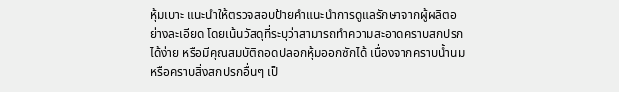หุ้มเบาะ แนะนำให้ตรวจสอบป้ายคำแนะนำการดูแลรักษาจากผู้ผลิตอย่างละเอียด โดยเน้นวัสดุที่ระบุว่าสามารถทำความสะอาดคราบสกปรกได้ง่าย หรือมีคุณสมบัติถอดปลอกหุ้มออกซักได้ เนื่องจากคราบน้ำนมหรือคราบสิ่งสกปรกอื่นๆ เป็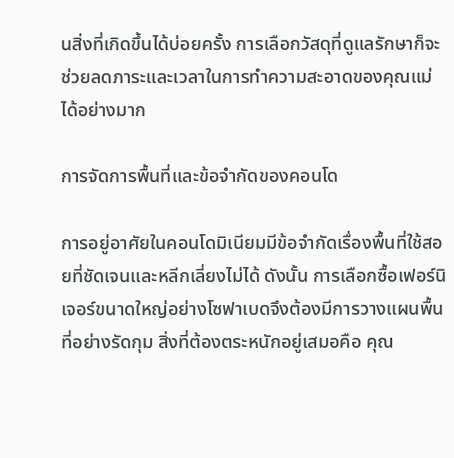นสิ่งที่เกิดขึ้นได้บ่อยครั้ง การเลือกวัสดุที่ดูแลรักษาก็จะช่วยลดภาระและเวลาในการทำความสะอาดของคุณแม่ได้อย่างมาก

การจัดการพื้นที่และข้อจำกัดของคอนโด

การอยู่อาศัยในคอนโดมิเนียมมีข้อจำกัดเรื่องพื้นที่ใช้สอยที่ชัดเจนและหลีกเลี่ยงไม่ได้ ดังนั้น การเลือกซื้อเฟอร์นิเจอร์ขนาดใหญ่อย่างโซฟาเบดจึงต้องมีการวางแผนพื้นที่อย่างรัดกุม สิ่งที่ต้องตระหนักอยู่เสมอคือ คุณ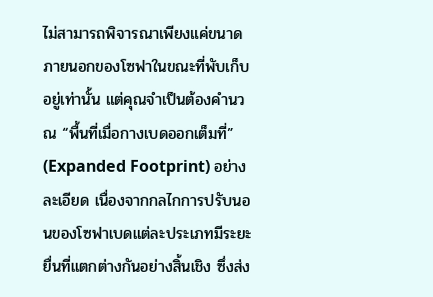ไม่สามารถพิจารณาเพียงแค่ขนาดภายนอกของโซฟาในขณะที่พับเก็บอยู่เท่านั้น แต่คุณจำเป็นต้องคำนวณ “พื้นที่เมื่อกางเบดออกเต็มที่” (Expanded Footprint) อย่างละเอียด เนื่องจากกลไกการปรับนอนของโซฟาเบดแต่ละประเภทมีระยะยื่นที่แตกต่างกันอย่างสิ้นเชิง ซึ่งส่ง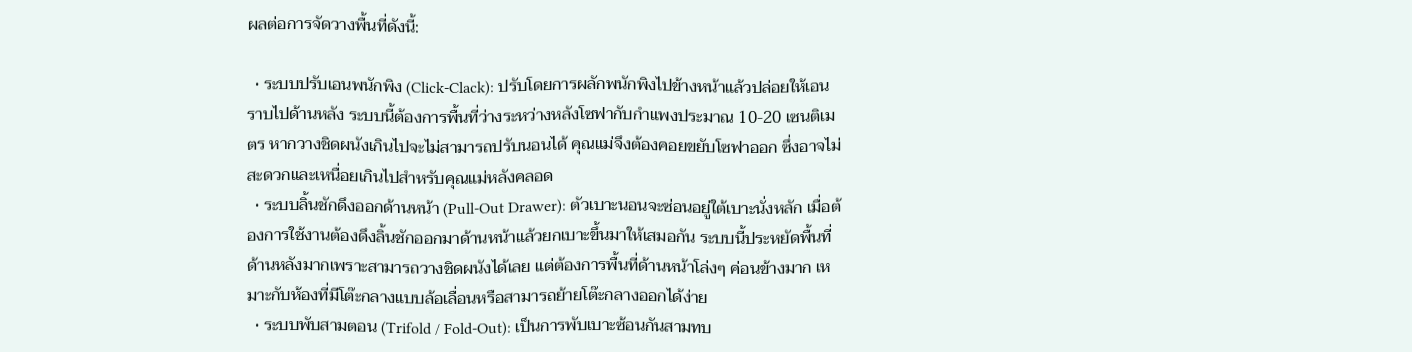ผลต่อการจัดวางพื้นที่ดังนี้:

  • ระบบปรับเอนพนักพิง (Click-Clack): ปรับโดยการผลักพนักพิงไปข้างหน้าแล้วปล่อยให้เอนราบไปด้านหลัง ระบบนี้ต้องการพื้นที่ว่างระหว่างหลังโซฟากับกำแพงประมาณ 10-20 เซนติเมตร หากวางชิดผนังเกินไปจะไม่สามารถปรับนอนได้ คุณแม่จึงต้องคอยขยับโซฟาออก ซึ่งอาจไม่สะดวกและเหนื่อยเกินไปสำหรับคุณแม่หลังคลอด
  • ระบบลิ้นชักดึงออกด้านหน้า (Pull-Out Drawer): ตัวเบาะนอนจะซ่อนอยู่ใต้เบาะนั่งหลัก เมื่อต้องการใช้งานต้องดึงลิ้นชักออกมาด้านหน้าแล้วยกเบาะขึ้นมาให้เสมอกัน ระบบนี้ประหยัดพื้นที่ด้านหลังมากเพราะสามารถวางชิดผนังได้เลย แต่ต้องการพื้นที่ด้านหน้าโล่งๆ ค่อนข้างมาก เหมาะกับห้องที่มีโต๊ะกลางแบบล้อเลื่อนหรือสามารถย้ายโต๊ะกลางออกได้ง่าย
  • ระบบพับสามตอน (Trifold / Fold-Out): เป็นการพับเบาะซ้อนกันสามทบ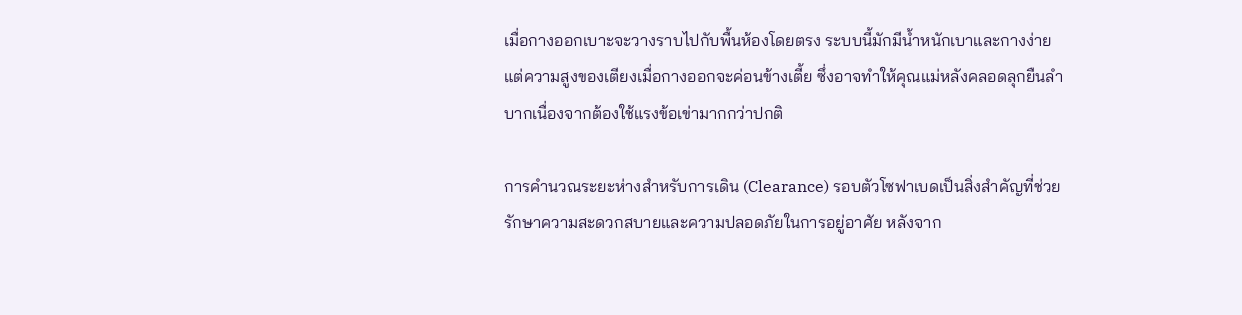เมื่อกางออกเบาะจะวางราบไปกับพื้นห้องโดยตรง ระบบนี้มักมีน้ำหนักเบาและกางง่าย แต่ความสูงของเตียงเมื่อกางออกจะค่อนข้างเตี้ย ซึ่งอาจทำให้คุณแม่หลังคลอดลุกยืนลำบากเนื่องจากต้องใช้แรงข้อเข่ามากกว่าปกติ

การคำนวณระยะห่างสำหรับการเดิน (Clearance) รอบตัวโซฟาเบดเป็นสิ่งสำคัญที่ช่วยรักษาความสะดวกสบายและความปลอดภัยในการอยู่อาศัย หลังจาก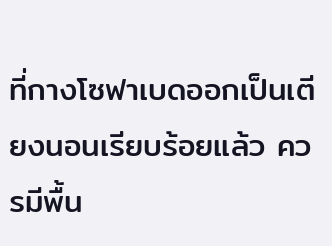ที่กางโซฟาเบดออกเป็นเตียงนอนเรียบร้อยแล้ว ควรมีพื้น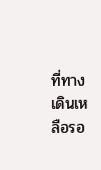ที่ทางเดินเหลือรอ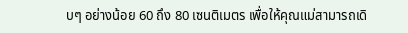บๆ อย่างน้อย 60 ถึง 80 เซนติเมตร เพื่อให้คุณแม่สามารถเดิ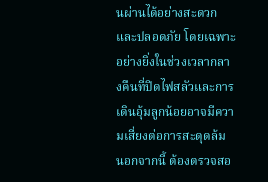นผ่านได้อย่างสะดวกและปลอดภัย โดยเฉพาะอย่างยิ่งในช่วงเวลากลางคืนที่ปิดไฟสลัวและการเดินอุ้มลูกน้อยอาจมีความเสี่ยงต่อการสะดุดล้ม นอกจากนี้ ต้องตรวจสอ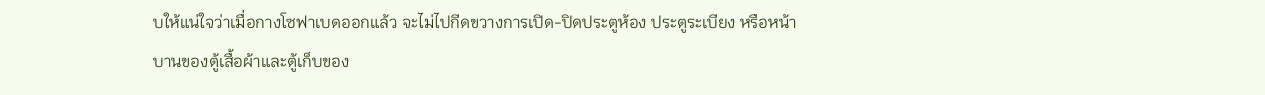บให้แน่ใจว่าเมื่อกางโซฟาเบดออกแล้ว จะไม่ไปกีดขวางการเปิด-ปิดประตูห้อง ประตูระเบียง หรือหน้าบานของตู้เสื้อผ้าและตู้เก็บของ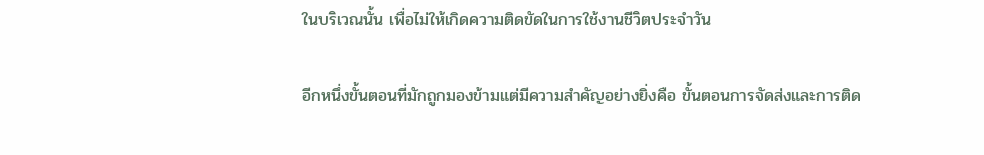ในบริเวณนั้น เพื่อไม่ให้เกิดความติดขัดในการใช้งานชีวิตประจำวัน

อีกหนึ่งขั้นตอนที่มักถูกมองข้ามแต่มีความสำคัญอย่างยิ่งคือ ขั้นตอนการจัดส่งและการติด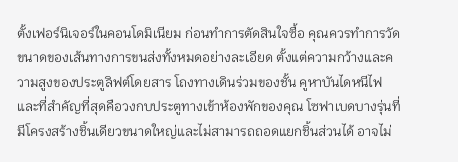ตั้งเฟอร์นิเจอร์ในคอนโดมิเนียม ก่อนทำการตัดสินใจซื้อ คุณควรทำการวัดขนาดของเส้นทางการขนส่งทั้งหมดอย่างละเอียด ตั้งแต่ความกว้างและความสูงของประตูลิฟต์โดยสาร โถงทางเดินร่วมของชั้น คูหาบันไดหนีไฟ และที่สำคัญที่สุดคือวงกบประตูทางเข้าห้องพักของคุณ โซฟาเบดบางรุ่นที่มีโครงสร้างชิ้นเดียวขนาดใหญ่และไม่สามารถถอดแยกชิ้นส่วนได้ อาจไม่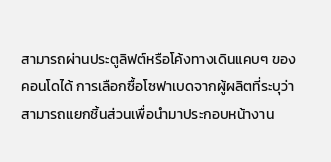สามารถผ่านประตูลิฟต์หรือโค้งทางเดินแคบๆ ของคอนโดได้ การเลือกซื้อโซฟาเบดจากผู้ผลิตที่ระบุว่าสามารถแยกชิ้นส่วนเพื่อนำมาประกอบหน้างาน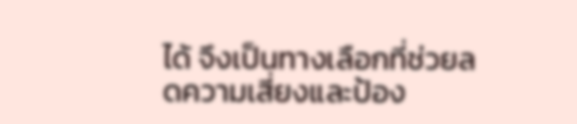ได้ จึงเป็นทางเลือกที่ช่วยลดความเสี่ยงและป้อง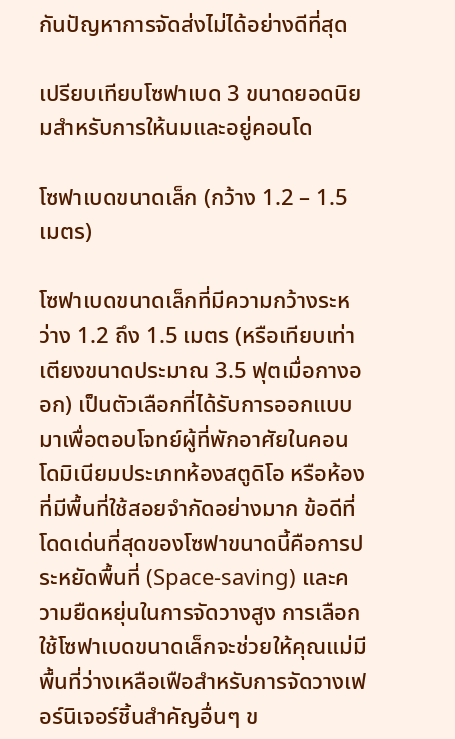กันปัญหาการจัดส่งไม่ได้อย่างดีที่สุด

เปรียบเทียบโซฟาเบด 3 ขนาดยอดนิยมสำหรับการให้นมและอยู่คอนโด

โซฟาเบดขนาดเล็ก (กว้าง 1.2 – 1.5 เมตร)

โซฟาเบดขนาดเล็กที่มีความกว้างระหว่าง 1.2 ถึง 1.5 เมตร (หรือเทียบเท่าเตียงขนาดประมาณ 3.5 ฟุตเมื่อกางออก) เป็นตัวเลือกที่ได้รับการออกแบบมาเพื่อตอบโจทย์ผู้ที่พักอาศัยในคอนโดมิเนียมประเภทห้องสตูดิโอ หรือห้องที่มีพื้นที่ใช้สอยจำกัดอย่างมาก ข้อดีที่โดดเด่นที่สุดของโซฟาขนาดนี้คือการประหยัดพื้นที่ (Space-saving) และความยืดหยุ่นในการจัดวางสูง การเลือกใช้โซฟาเบดขนาดเล็กจะช่วยให้คุณแม่มีพื้นที่ว่างเหลือเฟือสำหรับการจัดวางเฟอร์นิเจอร์ชิ้นสำคัญอื่นๆ ข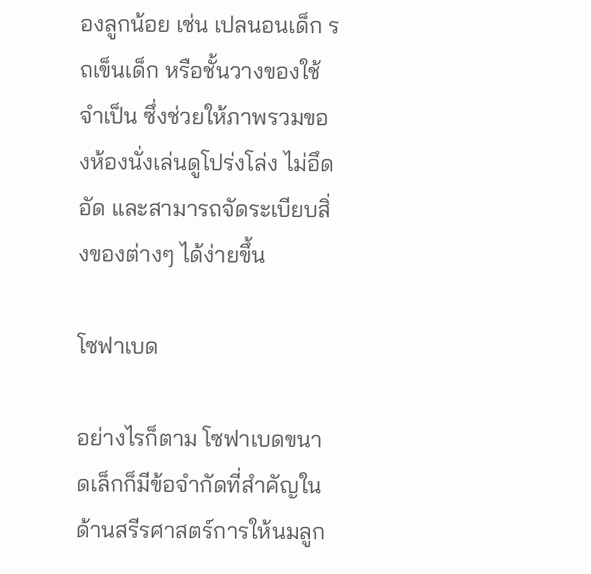องลูกน้อย เช่น เปลนอนเด็ก รถเข็นเด็ก หรือชั้นวางของใช้จำเป็น ซึ่งช่วยให้ภาพรวมของห้องนั่งเล่นดูโปร่งโล่ง ไม่อึดอัด และสามารถจัดระเบียบสิ่งของต่างๆ ได้ง่ายขึ้น

โซฟาเบด

อย่างไรก็ตาม โซฟาเบดขนาดเล็กก็มีข้อจำกัดที่สำคัญในด้านสรีรศาสตร์การให้นมลูก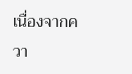เนื่องจากควา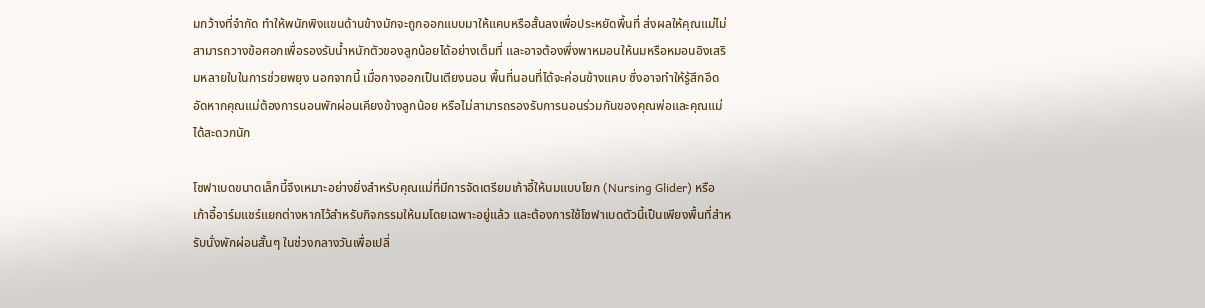มกว้างที่จำกัด ทำให้พนักพิงแขนด้านข้างมักจะถูกออกแบบมาให้แคบหรือสั้นลงเพื่อประหยัดพื้นที่ ส่งผลให้คุณแม่ไม่สามารถวางข้อศอกเพื่อรองรับน้ำหนักตัวของลูกน้อยได้อย่างเต็มที่ และอาจต้องพึ่งพาหมอนให้นมหรือหมอนอิงเสริมหลายใบในการช่วยพยุง นอกจากนี้ เมื่อกางออกเป็นเตียงนอน พื้นที่นอนที่ได้จะค่อนข้างแคบ ซึ่งอาจทำให้รู้สึกอึดอัดหากคุณแม่ต้องการนอนพักผ่อนเคียงข้างลูกน้อย หรือไม่สามารถรองรับการนอนร่วมกันของคุณพ่อและคุณแม่ได้สะดวกนัก

โซฟาเบดขนาดเล็กนี้จึงเหมาะอย่างยิ่งสำหรับคุณแม่ที่มีการจัดเตรียมเก้าอี้ให้นมแบบโยก (Nursing Glider) หรือเก้าอี้อาร์มแชร์แยกต่างหากไว้สำหรับกิจกรรมให้นมโดยเฉพาะอยู่แล้ว และต้องการใช้โซฟาเบดตัวนี้เป็นเพียงพื้นที่สำหรับนั่งพักผ่อนสั้นๆ ในช่วงกลางวันเพื่อเปลี่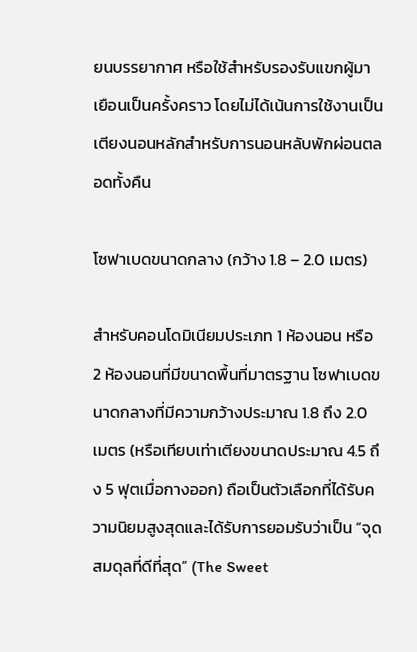ยนบรรยากาศ หรือใช้สำหรับรองรับแขกผู้มาเยือนเป็นครั้งคราว โดยไม่ได้เน้นการใช้งานเป็นเตียงนอนหลักสำหรับการนอนหลับพักผ่อนตลอดทั้งคืน

โซฟาเบดขนาดกลาง (กว้าง 1.8 – 2.0 เมตร)

สำหรับคอนโดมิเนียมประเภท 1 ห้องนอน หรือ 2 ห้องนอนที่มีขนาดพื้นที่มาตรฐาน โซฟาเบดขนาดกลางที่มีความกว้างประมาณ 1.8 ถึง 2.0 เมตร (หรือเทียบเท่าเตียงขนาดประมาณ 4.5 ถึง 5 ฟุตเมื่อกางออก) ถือเป็นตัวเลือกที่ได้รับความนิยมสูงสุดและได้รับการยอมรับว่าเป็น “จุดสมดุลที่ดีที่สุด” (The Sweet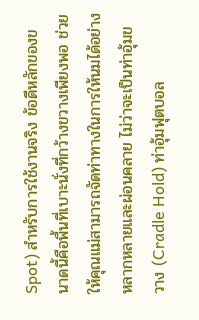Spot) สำหรับการใช้งานจริง ข้อดีหลักของขนาดนี้คือพื้นที่เบาะนั่งที่กว้างขวางเพียงพอ ช่วยให้คุณแม่สามารถจัดท่าทางในการให้นมได้อย่างหลากหลายและผ่อนคลาย ไม่ว่าจะเป็นท่าอุ้มขวาง (Cradle Hold) ท่าอุ้มฟุตบอล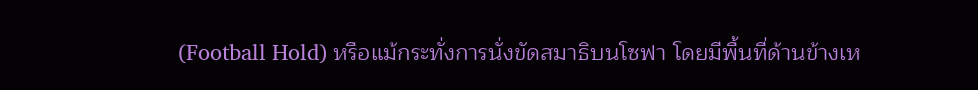(Football Hold) หรือแม้กระทั่งการนั่งขัดสมาธิบนโซฟา โดยมีพื้นที่ด้านข้างเห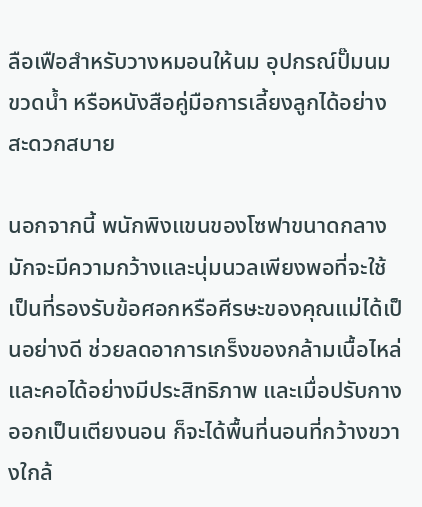ลือเฟือสำหรับวางหมอนให้นม อุปกรณ์ปั๊มนม ขวดน้ำ หรือหนังสือคู่มือการเลี้ยงลูกได้อย่างสะดวกสบาย

นอกจากนี้ พนักพิงแขนของโซฟาขนาดกลางมักจะมีความกว้างและนุ่มนวลเพียงพอที่จะใช้เป็นที่รองรับข้อศอกหรือศีรษะของคุณแม่ได้เป็นอย่างดี ช่วยลดอาการเกร็งของกล้ามเนื้อไหล่และคอได้อย่างมีประสิทธิภาพ และเมื่อปรับกางออกเป็นเตียงนอน ก็จะได้พื้นที่นอนที่กว้างขวางใกล้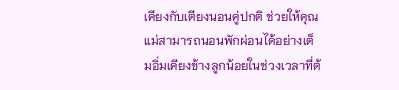เคียงกับเตียงนอนคู่ปกติ ช่วยให้คุณแม่สามารถนอนพักผ่อนได้อย่างเต็มอิ่มเคียงข้างลูกน้อยในช่วงเวลาที่ต้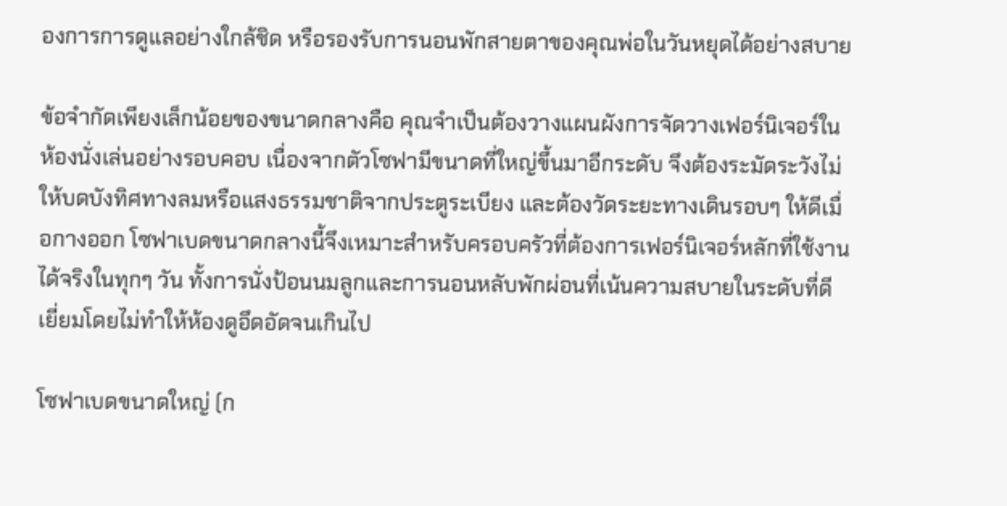องการการดูแลอย่างใกล้ชิด หรือรองรับการนอนพักสายตาของคุณพ่อในวันหยุดได้อย่างสบาย

ข้อจำกัดเพียงเล็กน้อยของขนาดกลางคือ คุณจำเป็นต้องวางแผนผังการจัดวางเฟอร์นิเจอร์ในห้องนั่งเล่นอย่างรอบคอบ เนื่องจากตัวโซฟามีขนาดที่ใหญ่ขึ้นมาอีกระดับ จึงต้องระมัดระวังไม่ให้บดบังทิศทางลมหรือแสงธรรมชาติจากประตูระเบียง และต้องวัดระยะทางเดินรอบๆ ให้ดีเมื่อกางออก โซฟาเบดขนาดกลางนี้จึงเหมาะสำหรับครอบครัวที่ต้องการเฟอร์นิเจอร์หลักที่ใช้งานได้จริงในทุกๆ วัน ทั้งการนั่งป้อนนมลูกและการนอนหลับพักผ่อนที่เน้นความสบายในระดับที่ดีเยี่ยมโดยไม่ทำให้ห้องดูอึดอัดจนเกินไป

โซฟาเบดขนาดใหญ่ (ก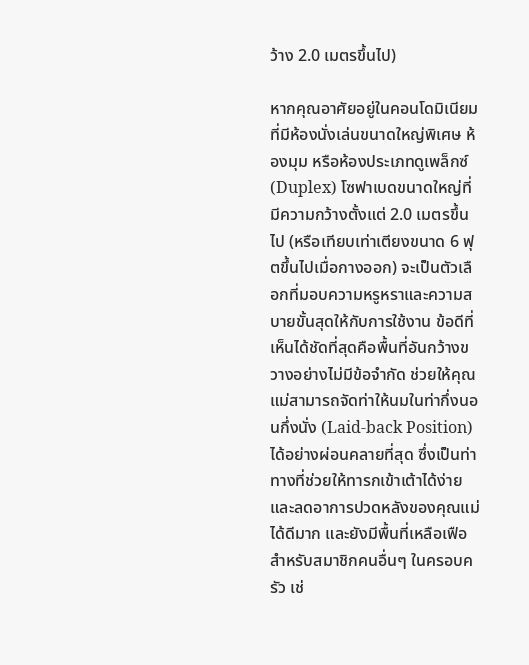ว้าง 2.0 เมตรขึ้นไป)

หากคุณอาศัยอยู่ในคอนโดมิเนียมที่มีห้องนั่งเล่นขนาดใหญ่พิเศษ ห้องมุม หรือห้องประเภทดูเพล็กซ์ (Duplex) โซฟาเบดขนาดใหญ่ที่มีความกว้างตั้งแต่ 2.0 เมตรขึ้นไป (หรือเทียบเท่าเตียงขนาด 6 ฟุตขึ้นไปเมื่อกางออก) จะเป็นตัวเลือกที่มอบความหรูหราและความสบายขั้นสุดให้กับการใช้งาน ข้อดีที่เห็นได้ชัดที่สุดคือพื้นที่อันกว้างขวางอย่างไม่มีข้อจำกัด ช่วยให้คุณแม่สามารถจัดท่าให้นมในท่ากึ่งนอนกึ่งนั่ง (Laid-back Position) ได้อย่างผ่อนคลายที่สุด ซึ่งเป็นท่าทางที่ช่วยให้ทารกเข้าเต้าได้ง่ายและลดอาการปวดหลังของคุณแม่ได้ดีมาก และยังมีพื้นที่เหลือเฟือสำหรับสมาชิกคนอื่นๆ ในครอบครัว เช่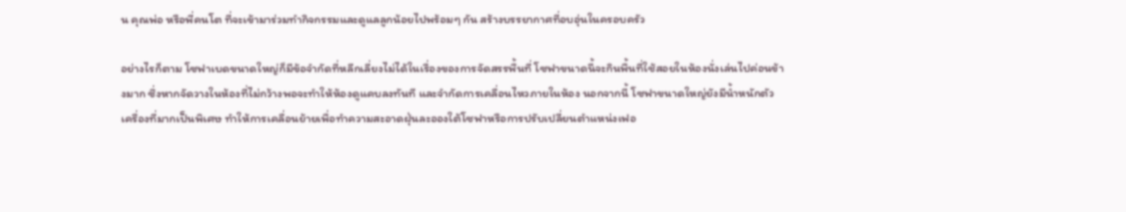น คุณพ่อ หรือพี่คนโต ที่จะเข้ามาร่วมทำกิจกรรมและดูแลลูกน้อยไปพร้อมๆ กัน สร้างบรรยากาศที่อบอุ่นในครอบครัว

อย่างไรก็ตาม โซฟาเบดขนาดใหญ่ก็มีข้อจำกัดที่หลีกเลี่ยงไม่ได้ในเรื่องของการจัดสรรพื้นที่ โซฟาขนาดนี้จะกินพื้นที่ใช้สอยในห้องนั่งเล่นไปค่อนข้างมาก ซึ่งหากจัดวางในห้องที่ไม่กว้างพอจะทำให้ห้องดูแคบลงทันที และจำกัดการเคลื่อนไหวภายในห้อง นอกจากนี้ โซฟาขนาดใหญ่ยังมีน้ำหนักตัวเครื่องที่มากเป็นพิเศษ ทำให้การเคลื่อนย้ายเพื่อทำความสะอาดฝุ่นละอองใต้โซฟาหรือการปรับเปลี่ยนตำแหน่งเฟอ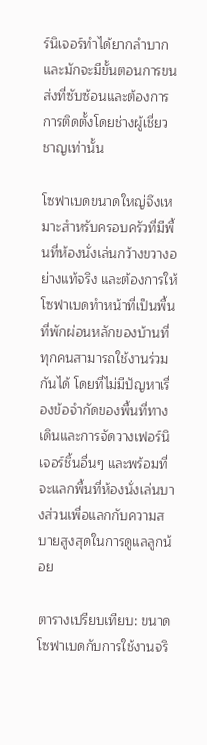ร์นิเจอร์ทำได้ยากลำบาก และมักจะมีขั้นตอนการขนส่งที่ซับซ้อนและต้องการการติดตั้งโดยช่างผู้เชี่ยวชาญเท่านั้น

โซฟาเบดขนาดใหญ่จึงเหมาะสำหรับครอบครัวที่มีพื้นที่ห้องนั่งเล่นกว้างขวางอย่างแท้จริง และต้องการให้โซฟาเบดทำหน้าที่เป็นพื้นที่พักผ่อนหลักของบ้านที่ทุกคนสามารถใช้งานร่วมกันได้ โดยที่ไม่มีปัญหาเรื่องข้อจำกัดของพื้นที่ทางเดินและการจัดวางเฟอร์นิเจอร์ชิ้นอื่นๆ และพร้อมที่จะแลกพื้นที่ห้องนั่งเล่นบางส่วนเพื่อแลกกับความสบายสูงสุดในการดูแลลูกน้อย

ตารางเปรียบเทียบ: ขนาดโซฟาเบดกับการใช้งานจริ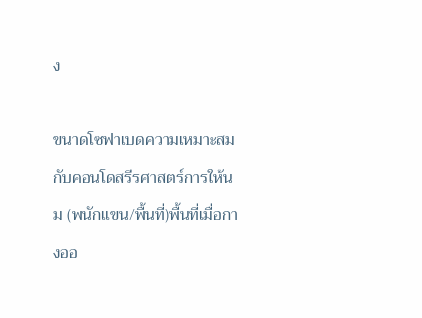ง

ขนาดโซฟาเบดความเหมาะสมกับคอนโดสรีรศาสตร์การให้นม (พนักแขน/พื้นที่)พื้นที่เมื่อกางออ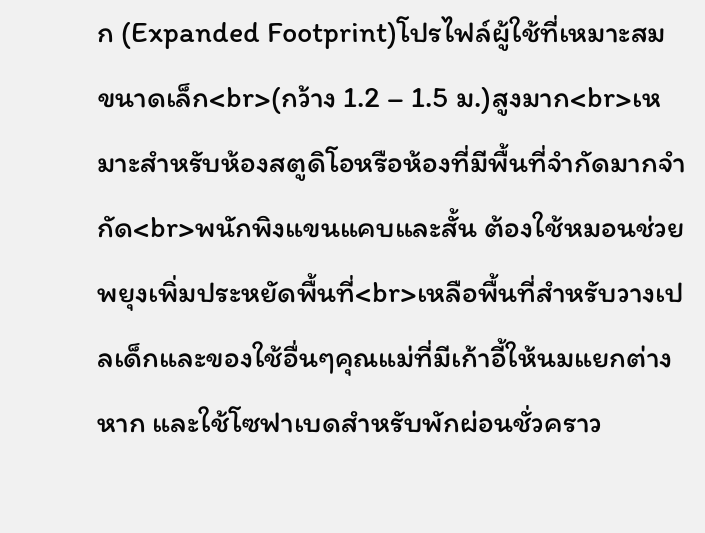ก (Expanded Footprint)โปรไฟล์ผู้ใช้ที่เหมาะสม
ขนาดเล็ก<br>(กว้าง 1.2 – 1.5 ม.)สูงมาก<br>เหมาะสำหรับห้องสตูดิโอหรือห้องที่มีพื้นที่จำกัดมากจำกัด<br>พนักพิงแขนแคบและสั้น ต้องใช้หมอนช่วยพยุงเพิ่มประหยัดพื้นที่<br>เหลือพื้นที่สำหรับวางเปลเด็กและของใช้อื่นๆคุณแม่ที่มีเก้าอี้ให้นมแยกต่างหาก และใช้โซฟาเบดสำหรับพักผ่อนชั่วคราว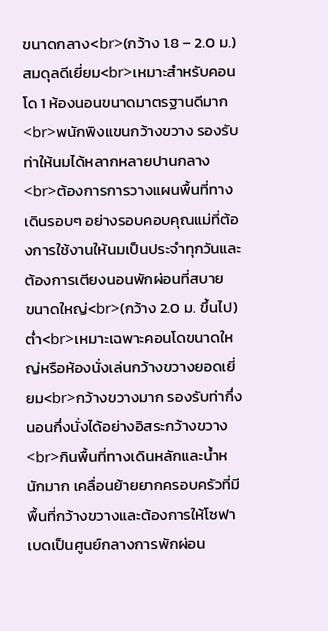ขนาดกลาง<br>(กว้าง 1.8 – 2.0 ม.)สมดุลดีเยี่ยม<br>เหมาะสำหรับคอนโด 1 ห้องนอนขนาดมาตรฐานดีมาก<br>พนักพิงแขนกว้างขวาง รองรับท่าให้นมได้หลากหลายปานกลาง<br>ต้องการการวางแผนพื้นที่ทางเดินรอบๆ อย่างรอบคอบคุณแม่ที่ต้องการใช้งานให้นมเป็นประจำทุกวันและต้องการเตียงนอนพักผ่อนที่สบาย
ขนาดใหญ่<br>(กว้าง 2.0 ม. ขึ้นไป)ต่ำ<br>เหมาะเฉพาะคอนโดขนาดใหญ่หรือห้องนั่งเล่นกว้างขวางยอดเยี่ยม<br>กว้างขวางมาก รองรับท่ากึ่งนอนกึ่งนั่งได้อย่างอิสระกว้างขวาง<br>กินพื้นที่ทางเดินหลักและน้ำหนักมาก เคลื่อนย้ายยากครอบครัวที่มีพื้นที่กว้างขวางและต้องการให้โซฟาเบดเป็นศูนย์กลางการพักผ่อน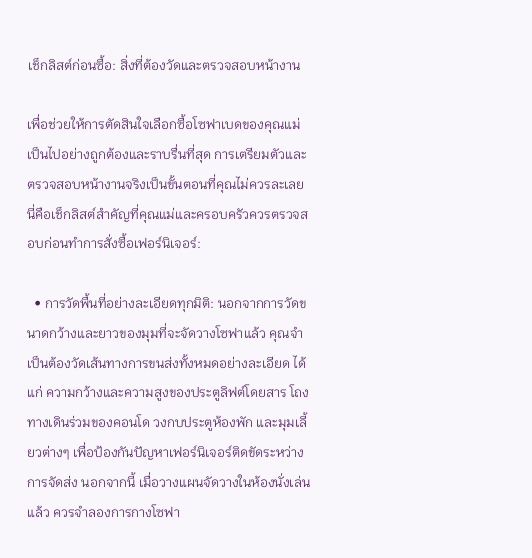เช็กลิสต์ก่อนซื้อ: สิ่งที่ต้องวัดและตรวจสอบหน้างาน

เพื่อช่วยให้การตัดสินใจเลือกซื้อโซฟาเบดของคุณแม่เป็นไปอย่างถูกต้องและราบรื่นที่สุด การเตรียมตัวและตรวจสอบหน้างานจริงเป็นขั้นตอนที่คุณไม่ควรละเลย นี่คือเช็กลิสต์สำคัญที่คุณแม่และครอบครัวควรตรวจสอบก่อนทำการสั่งซื้อเฟอร์นิเจอร์:

  • การวัดพื้นที่อย่างละเอียดทุกมิติ: นอกจากการวัดขนาดกว้างและยาวของมุมที่จะจัดวางโซฟาแล้ว คุณจำเป็นต้องวัดเส้นทางการขนส่งทั้งหมดอย่างละเอียด ได้แก่ ความกว้างและความสูงของประตูลิฟต์โดยสาร โถงทางเดินร่วมของคอนโด วงกบประตูห้องพัก และมุมเลี้ยวต่างๆ เพื่อป้องกันปัญหาเฟอร์นิเจอร์ติดขัดระหว่างการจัดส่ง นอกจากนี้ เมื่อวางแผนจัดวางในห้องนั่งเล่นแล้ว ควรจำลองการกางโซฟา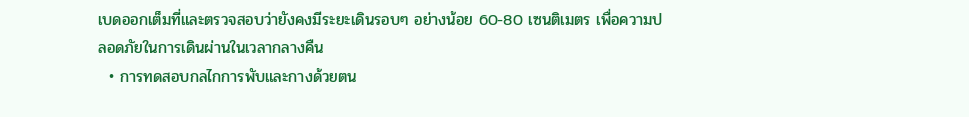เบดออกเต็มที่และตรวจสอบว่ายังคงมีระยะเดินรอบๆ อย่างน้อย 60-80 เซนติเมตร เพื่อความปลอดภัยในการเดินผ่านในเวลากลางคืน
  • การทดสอบกลไกการพับและกางด้วยตน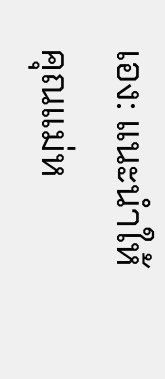เอง: แนะนำให้คุณแม่ห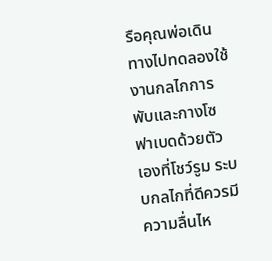รือคุณพ่อเดินทางไปทดลองใช้งานกลไกการพับและกางโซฟาเบดด้วยตัวเองที่โชว์รูม ระบบกลไกที่ดีควรมีความลื่นไห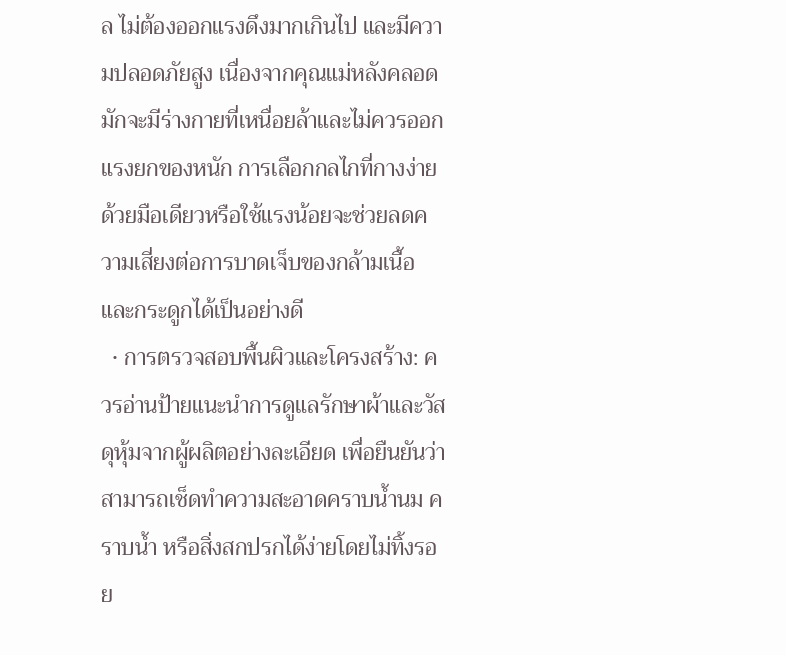ล ไม่ต้องออกแรงดึงมากเกินไป และมีความปลอดภัยสูง เนื่องจากคุณแม่หลังคลอดมักจะมีร่างกายที่เหนื่อยล้าและไม่ควรออกแรงยกของหนัก การเลือกกลไกที่กางง่ายด้วยมือเดียวหรือใช้แรงน้อยจะช่วยลดความเสี่ยงต่อการบาดเจ็บของกล้ามเนื้อและกระดูกได้เป็นอย่างดี
  • การตรวจสอบพื้นผิวและโครงสร้าง: ควรอ่านป้ายแนะนำการดูแลรักษาผ้าและวัสดุหุ้มจากผู้ผลิตอย่างละเอียด เพื่อยืนยันว่าสามารถเช็ดทำความสะอาดคราบน้ำนม คราบน้ำ หรือสิ่งสกปรกได้ง่ายโดยไม่ทิ้งรอย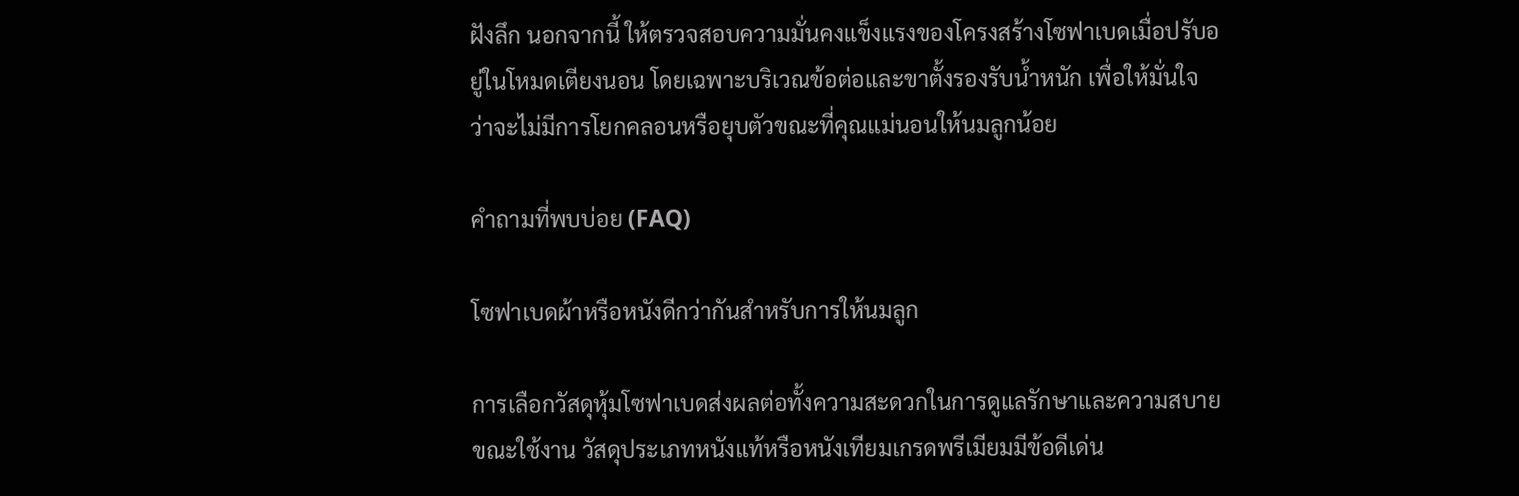ฝังลึก นอกจากนี้ ให้ตรวจสอบความมั่นคงแข็งแรงของโครงสร้างโซฟาเบดเมื่อปรับอยู่ในโหมดเตียงนอน โดยเฉพาะบริเวณข้อต่อและขาตั้งรองรับน้ำหนัก เพื่อให้มั่นใจว่าจะไม่มีการโยกคลอนหรือยุบตัวขณะที่คุณแม่นอนให้นมลูกน้อย

คำถามที่พบบ่อย (FAQ)

โซฟาเบดผ้าหรือหนังดีกว่ากันสำหรับการให้นมลูก

การเลือกวัสดุหุ้มโซฟาเบดส่งผลต่อทั้งความสะดวกในการดูแลรักษาและความสบายขณะใช้งาน วัสดุประเภทหนังแท้หรือหนังเทียมเกรดพรีเมียมมีข้อดีเด่น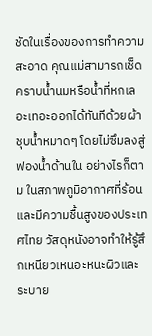ชัดในเรื่องของการทำความสะอาด คุณแม่สามารถเช็ดคราบน้ำนมหรือน้ำที่หกเลอะเทอะออกได้ทันทีด้วยผ้าชุบน้ำหมาดๆ โดยไม่ซึมลงสู่ฟองน้ำด้านใน อย่างไรก็ตาม ในสภาพภูมิอากาศที่ร้อนและมีความชื้นสูงของประเทศไทย วัสดุหนังอาจทำให้รู้สึกเหนียวเหนอะหนะผิวและระบาย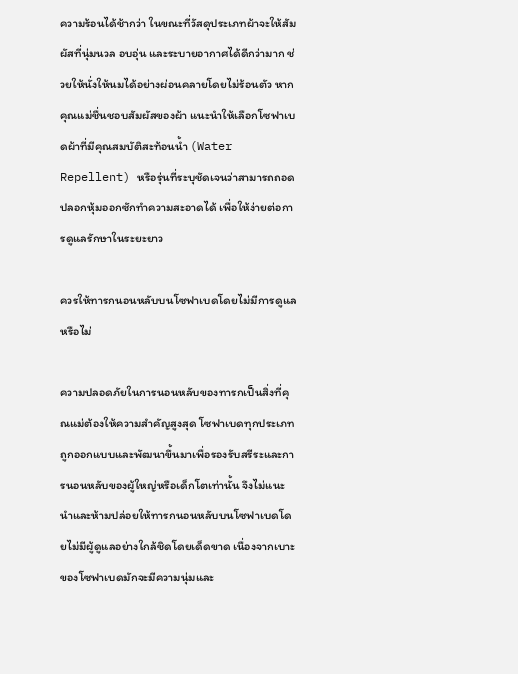ความร้อนได้ช้ากว่า ในขณะที่วัสดุประเภทผ้าจะให้สัมผัสที่นุ่มนวล อบอุ่น และระบายอากาศได้ดีกว่ามาก ช่วยให้นั่งให้นมได้อย่างผ่อนคลายโดยไม่ร้อนตัว หากคุณแม่ชื่นชอบสัมผัสของผ้า แนะนำให้เลือกโซฟาเบดผ้าที่มีคุณสมบัติสะท้อนน้ำ (Water Repellent) หรือรุ่นที่ระบุชัดเจนว่าสามารถถอดปลอกหุ้มออกซักทำความสะอาดได้ เพื่อให้ง่ายต่อการดูแลรักษาในระยะยาว

ควรให้ทารกนอนหลับบนโซฟาเบดโดยไม่มีการดูแลหรือไม่

ความปลอดภัยในการนอนหลับของทารกเป็นสิ่งที่คุณแม่ต้องให้ความสำคัญสูงสุด โซฟาเบดทุกประเภทถูกออกแบบและพัฒนาขึ้นมาเพื่อรองรับสรีระและการนอนหลับของผู้ใหญ่หรือเด็กโตเท่านั้น จึงไม่แนะนำและห้ามปล่อยให้ทารกนอนหลับบนโซฟาเบดโดยไม่มีผู้ดูแลอย่างใกล้ชิดโดยเด็ดขาด เนื่องจากเบาะของโซฟาเบดมักจะมีความนุ่มและ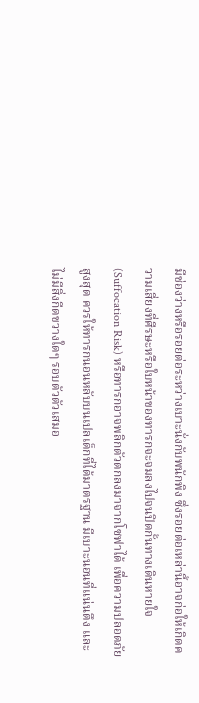มีช่องว่างหรือรอยต่อระหว่างเบาะนั่งกับพนักพิง ซึ่งรอยต่อเหล่านี้อาจก่อให้เกิดความเสี่ยงที่ศีรษะหรือใบหน้าของทารกจะจมลงไปจนปิดกั้นทางเดินหายใจ (Suffocation Risk) หรือทารกอาจพลิกตัวตกลงมาจากโซฟาได้ เพื่อความปลอดภัยสูงสุด ควรให้ทารกนอนหลับบนเปลเด็กที่ได้มาตรฐาน มีเบาะนอนที่แน่นตึง และไม่มีสิ่งกีดขวางใดๆ รอบตัวตัวเสมอ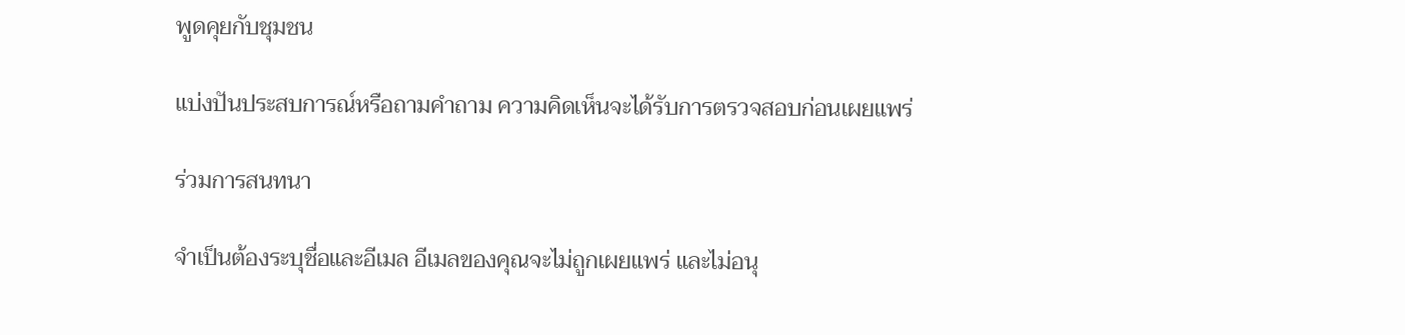พูดคุยกับชุมชน

แบ่งปันประสบการณ์หรือถามคำถาม ความคิดเห็นจะได้รับการตรวจสอบก่อนเผยแพร่

ร่วมการสนทนา

จำเป็นต้องระบุชื่อและอีเมล อีเมลของคุณจะไม่ถูกเผยแพร่ และไม่อนุ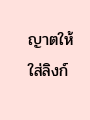ญาตให้ใส่ลิงก์